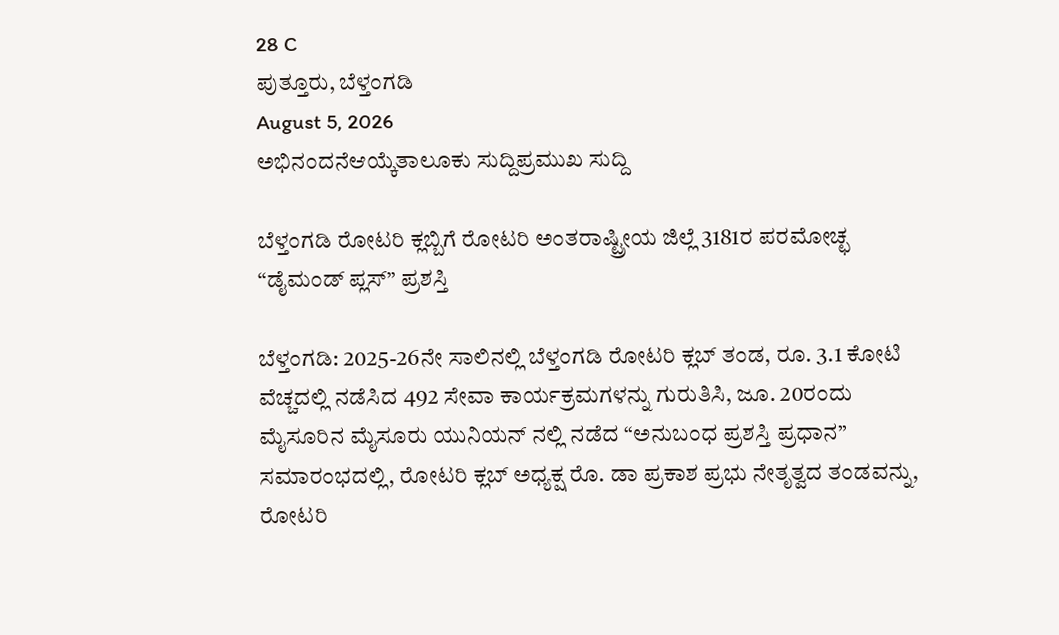28 C
ಪುತ್ತೂರು, ಬೆಳ್ತಂಗಡಿ
August 5, 2026
ಅಭಿನಂದನೆಆಯ್ಕೆತಾಲೂಕು ಸುದ್ದಿಪ್ರಮುಖ ಸುದ್ದಿ

ಬೆಳ್ತಂಗಡಿ ರೋಟರಿ ಕ್ಲಬ್ಬಿಗೆ ರೋಟರಿ ಅಂತರಾಷ್ಟ್ರೀಯ ಜಿಲ್ಲೆ 3181ರ ಪರಮೋಚ್ಛ “ಡೈಮಂಡ್ ಪ್ಲಸ್” ಪ್ರಶಸ್ತಿ

ಬೆಳ್ತಂಗಡಿ: 2025-26ನೇ ಸಾಲಿನಲ್ಲಿ ಬೆಳ್ತಂಗಡಿ ರೋಟರಿ ಕ್ಲಬ್ ತಂಡ, ರೂ. 3.1 ಕೋಟಿ ವೆಚ್ಚದಲ್ಲಿ ನಡೆಸಿದ 492 ಸೇವಾ ಕಾರ್ಯಕ್ರಮಗಳನ್ನು ಗುರುತಿಸಿ, ಜೂ. 20ರಂದು ಮೈಸೂರಿನ ಮೈಸೂರು ಯುನಿಯನ್ ನಲ್ಲಿ ನಡೆದ “ಅನುಬಂಧ ಪ್ರಶಸ್ತಿ ಪ್ರಧಾನ” ಸಮಾರಂಭದಲ್ಲಿ, ರೋಟರಿ ಕ್ಲಬ್ ಅಧ್ಯಕ್ಷ ರೊ. ಡಾ ಪ್ರಕಾಶ ಪ್ರಭು ನೇತೃತ್ವದ ತಂಡವನ್ನು, ರೋಟರಿ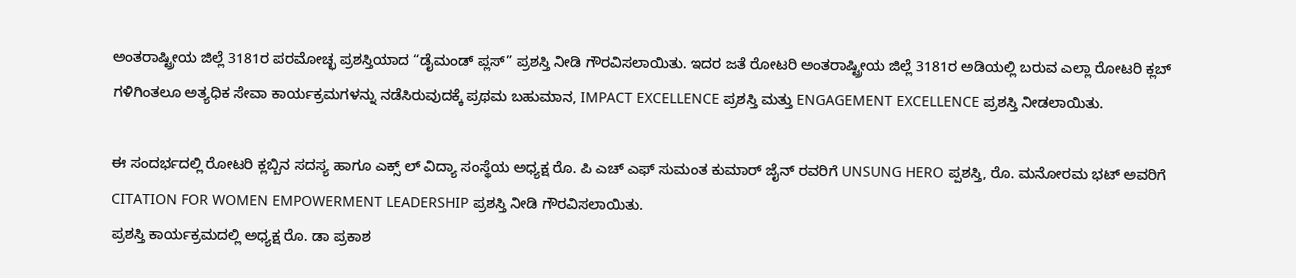ಅಂತರಾಷ್ಟ್ರೀಯ ಜಿಲ್ಲೆ 3181ರ ಪರಮೋಚ್ಛ ಪ್ರಶಸ್ತಿಯಾದ “ಡೈಮಂಡ್ ಪ್ಲಸ್” ಪ್ರಶಸ್ತಿ ನೀಡಿ ಗೌರವಿಸಲಾಯಿತು. ಇದರ ಜತೆ ರೋಟರಿ ಅಂತರಾಷ್ಟ್ರೀಯ ಜಿಲ್ಲೆ 3181ರ ಅಡಿಯಲ್ಲಿ ಬರುವ ಎಲ್ಲಾ ರೋಟರಿ ಕ್ಲಬ್ ಗಳಿಗಿಂತಲೂ ಅತ್ಯಧಿಕ ಸೇವಾ ಕಾರ್ಯಕ್ರಮಗಳನ್ನು ನಡೆಸಿರುವುದಕ್ಕೆ ಪ್ರಥಮ ಬಹುಮಾನ, IMPACT EXCELLENCE ಪ್ರಶಸ್ತಿ ಮತ್ತು ENGAGEMENT EXCELLENCE ಪ್ರಶಸ್ತಿ ನೀಡಲಾಯಿತು.

ಈ ಸಂದರ್ಭದಲ್ಲಿ ರೋಟರಿ ಕ್ಲಬ್ಬಿನ ಸದಸ್ಯ ಹಾಗೂ ಎಕ್ಸ್ ಲ್ ವಿದ್ಯಾ ಸಂಸ್ಥೆಯ ಅಧ್ಯಕ್ಷ ರೊ. ಪಿ ಎಚ್ ಎಫ್ ಸುಮಂತ ಕುಮಾರ್ ಜೈನ್ ರವರಿಗೆ UNSUNG HERO ಪ್ಪಶಸ್ತಿ, ರೊ. ಮನೋರಮ ಭಟ್ ಅವರಿಗೆ CITATION FOR WOMEN EMPOWERMENT LEADERSHIP ಪ್ರಶಸ್ತಿ ನೀಡಿ ಗೌರವಿಸಲಾಯಿತು.
ಪ್ರಶಸ್ತಿ ಕಾರ್ಯಕ್ರಮದಲ್ಲಿ ಅಧ್ಯಕ್ಷ ರೊ. ಡಾ ಪ್ರಕಾಶ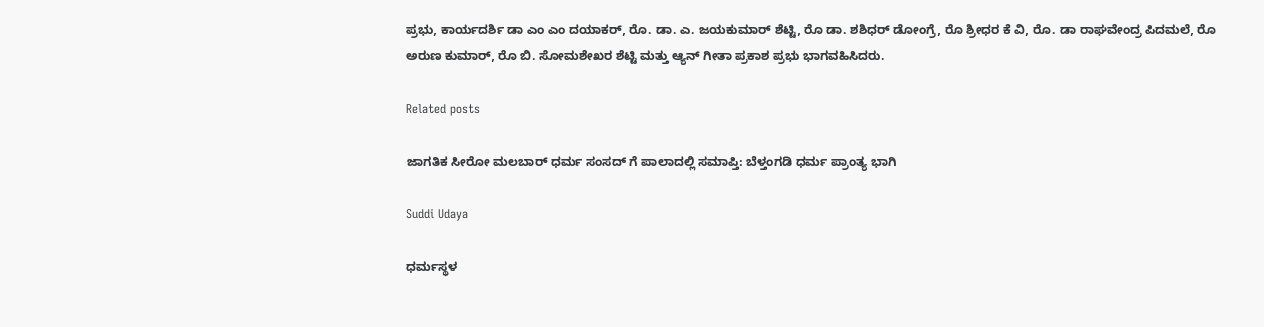ಪ್ರಭು, ಕಾರ್ಯದರ್ಶಿ ಡಾ ಎಂ ಎಂ ದಯಾಕರ್, ರೊ. ಡಾ. ಎ. ಜಯಕುಮಾರ್ ಶೆಟ್ಟಿ, ರೊ ಡಾ. ಶಶಿಧರ್ ಡೋಂಗ್ರೆ, ರೊ ಶ್ರೀಧರ ಕೆ ವಿ, ರೊ. ಡಾ ರಾಘವೇಂದ್ರ ಪಿದಮಲೆ, ರೊ ಅರುಣ ಕುಮಾರ್, ರೊ ಬಿ. ಸೋಮಶೇಖರ ಶೆಟ್ಟಿ ಮತ್ತು ಆ್ಯನ್ ಗೀತಾ ಪ್ರಕಾಶ ಪ್ರಭು ಭಾಗವಹಿಸಿದರು.

Related posts

ಜಾಗತಿಕ ಸೀರೋ ಮಲಬಾರ್ ಧರ್ಮ ಸಂಸದ್ ಗೆ ಪಾಲಾದಲ್ಲಿ ಸಮಾಪ್ತಿ: ಬೆಳ್ತಂಗಡಿ ಧರ್ಮ ಪ್ರಾಂತ್ಯ ಭಾಗಿ

Suddi Udaya

ಧರ್ಮಸ್ಥಳ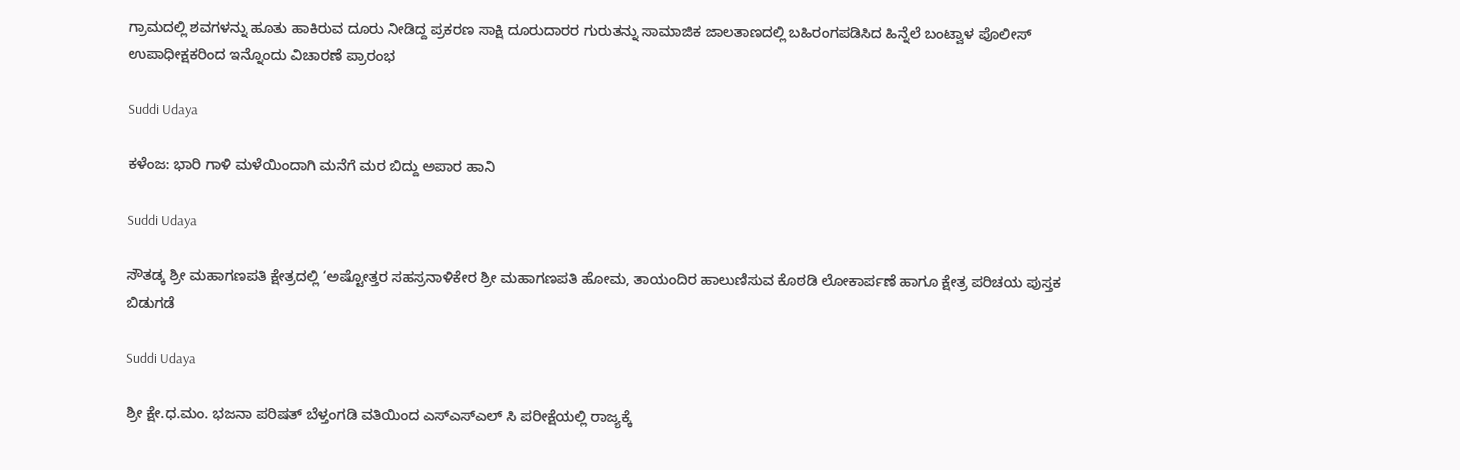ಗ್ರಾಮದಲ್ಲಿ ಶವಗಳನ್ನು ಹೂತು ಹಾಕಿರುವ ದೂರು ನೀಡಿದ್ದ ಪ್ರಕರಣ ಸಾಕ್ಷಿ ದೂರುದಾರರ ಗುರುತನ್ನು ಸಾಮಾಜಿಕ ಜಾಲತಾಣದಲ್ಲಿ ಬಹಿರಂಗಪಡಿಸಿದ ಹಿನ್ನೆಲೆ ಬಂಟ್ವಾಳ ಪೊಲೀಸ್ ಉಪಾಧೀಕ್ಷಕರಿಂದ ಇನ್ನೊಂದು ವಿಚಾರಣೆ ಪ್ರಾರಂಭ

Suddi Udaya

ಕಳೆಂಜ: ಭಾರಿ ಗಾಳಿ ಮಳೆಯಿಂದಾಗಿ ಮನೆಗೆ ಮರ ಬಿದ್ದು ಅಪಾರ ಹಾನಿ

Suddi Udaya

ಸೌತಡ್ಕ ಶ್ರೀ ಮಹಾಗಣಪತಿ ಕ್ಷೇತ್ರದಲ್ಲಿ ‘ಅಷ್ಟೋತ್ತರ ಸಹಸ್ರನಾಳಿಕೇರ ಶ್ರೀ ಮಹಾಗಣಪತಿ ಹೋಮ, ತಾಯಂದಿರ ಹಾಲುಣಿಸುವ ಕೊಠಡಿ ಲೋಕಾರ್ಪಣೆ ಹಾಗೂ ಕ್ಷೇತ್ರ ಪರಿಚಯ ಪುಸ್ತಕ ಬಿಡುಗಡೆ

Suddi Udaya

ಶ್ರೀ ಕ್ಷೇ.ಧ.ಮಂ. ಭಜನಾ ಪರಿಷತ್ ಬೆಳ್ತಂಗಡಿ ವತಿಯಿಂದ ಎಸ್ಎಸ್ಎಲ್ ಸಿ ಪರೀಕ್ಷೆಯಲ್ಲಿ ರಾಜ್ಯಕ್ಕೆ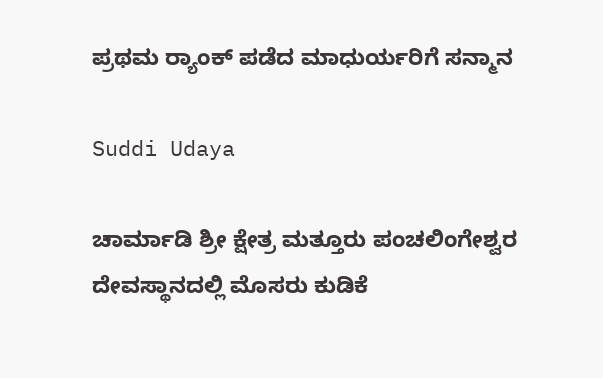ಪ್ರಥಮ ರ್‍ಯಾಂಕ್ ಪಡೆದ ಮಾಧುರ್ಯರಿಗೆ ಸನ್ಮಾನ

Suddi Udaya

ಚಾರ್ಮಾಡಿ ಶ್ರೀ ಕ್ಷೇತ್ರ ಮತ್ತೂರು ಪಂಚಲಿಂಗೇಶ್ವರ ದೇವಸ್ಥಾನದಲ್ಲಿ ಮೊಸರು ಕುಡಿಕೆ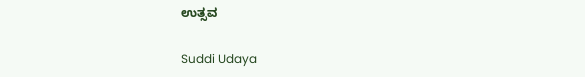ಉತ್ಸವ

Suddi Udaya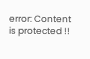error: Content is protected !!